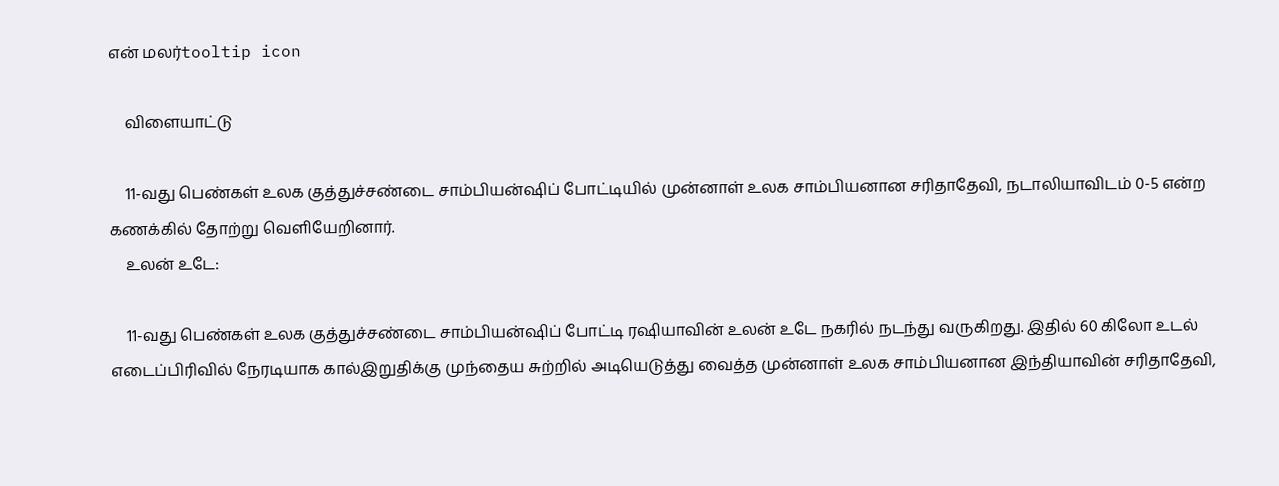என் மலர்tooltip icon

    விளையாட்டு

    11-வது பெண்கள் உலக குத்துச்சண்டை சாம்பியன்ஷிப் போட்டியில் முன்னாள் உலக சாம்பியனான சரிதாதேவி, நடாலியாவிடம் 0-5 என்ற கணக்கில் தோற்று வெளியேறினார்.
    உலன் உடே:

    11-வது பெண்கள் உலக குத்துச்சண்டை சாம்பியன்ஷிப் போட்டி ரஷியாவின் உலன் உடே நகரில் நடந்து வருகிறது. இதில் 60 கிலோ உடல் எடைப்பிரிவில் நேரடியாக கால்இறுதிக்கு முந்தைய சுற்றில் அடியெடுத்து வைத்த முன்னாள் உலக சாம்பியனான இந்தியாவின் சரிதாதேவி,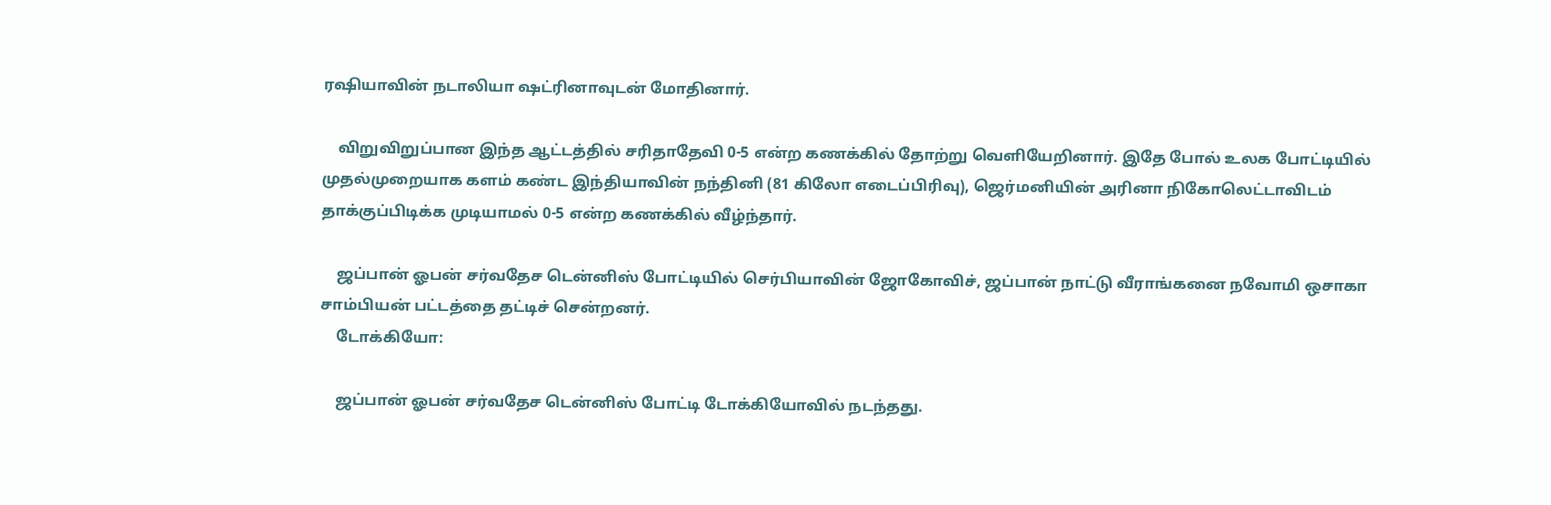ரஷியாவின் நடாலியா ஷட்ரினாவுடன் மோதினார்.

    விறுவிறுப்பான இந்த ஆட்டத்தில் சரிதாதேவி 0-5 என்ற கணக்கில் தோற்று வெளியேறினார். இதே போல் உலக போட்டியில் முதல்முறையாக களம் கண்ட இந்தியாவின் நந்தினி (81 கிலோ எடைப்பிரிவு), ஜெர்மனியின் அரினா நிகோலெட்டாவிடம் தாக்குப்பிடிக்க முடியாமல் 0-5 என்ற கணக்கில் வீழ்ந்தார்.

    ஜப்பான் ஓபன் சர்வதேச டென்னிஸ் போட்டியில் செர்பியாவின் ஜோகோவிச், ஜப்பான் நாட்டு வீராங்கனை நவோமி ஒசாகா சாம்பியன் பட்டத்தை தட்டிச் சென்றனர்.
    டோக்கியோ:

    ஜப்பான் ஓபன் சர்வதேச டென்னிஸ் போட்டி டோக்கியோவில் நடந்தது.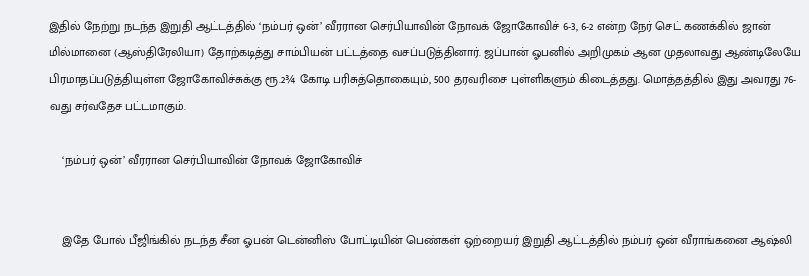இதில் நேற்று நடந்த இறுதி ஆட்டத்தில் ‘நம்பர் ஒன்’ வீரரான செர்பியாவின் நோவக் ஜோகோவிச் 6-3, 6-2 என்ற நேர் செட் கணக்கில் ஜான் மில்மானை (ஆஸ்திரேலியா) தோற்கடித்து சாம்பியன் பட்டத்தை வசப்படுத்தினார். ஜப்பான் ஓபனில் அறிமுகம் ஆன முதலாவது ஆண்டிலேயே பிரமாதப்படுத்தியுள்ள ஜோகோவிச்சுக்கு ரூ.2¾ கோடி பரிசுத்தொகையும், 500 தரவரிசை புள்ளிகளும் கிடைத்தது. மொத்தத்தில் இது அவரது 76-வது சர்வதேச பட்டமாகும்.

    ‘நம்பர் ஒன்’ வீரரான செர்பியாவின் நோவக் ஜோகோவிச்


    இதே போல் பீஜிங்கில் நடந்த சீன ஓபன் டென்னிஸ் போட்டியின் பெண்கள் ஒற்றையர் இறுதி ஆட்டத்தில் நம்பர் ஒன் வீராங்கனை ஆஷ்லி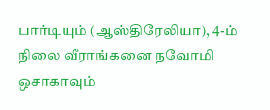பார்டியும் (ஆஸ்திரேலியா), 4-ம் நிலை வீராங்கனை நவோமி ஒசாகாவும்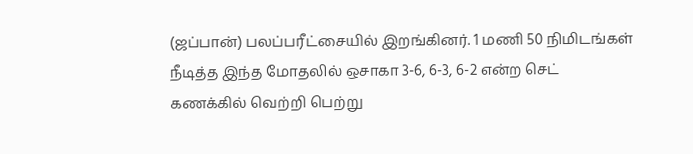(ஜப்பான்) பலப்பரீட்சையில் இறங்கினர். 1 மணி 50 நிமிடங்கள் நீடித்த இந்த மோதலில் ஒசாகா 3-6, 6-3, 6-2 என்ற செட் கணக்கில் வெற்றி பெற்று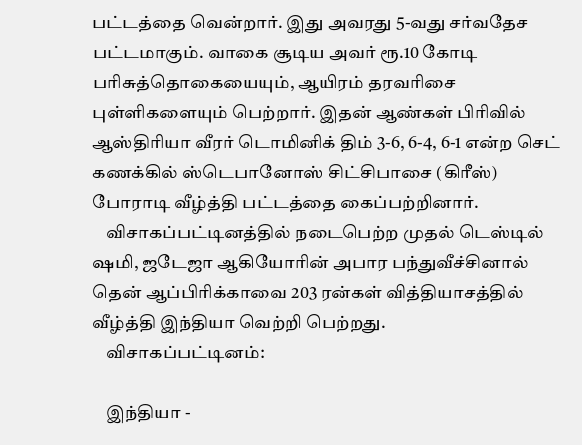பட்டத்தை வென்றார். இது அவரது 5-வது சர்வதேச பட்டமாகும். வாகை சூடிய அவர் ரூ.10 கோடி பரிசுத்தொகையையும், ஆயிரம் தரவரிசை புள்ளிகளையும் பெற்றார். இதன் ஆண்கள் பிரிவில் ஆஸ்திரியா வீரர் டொமினிக் திம் 3-6, 6-4, 6-1 என்ற செட் கணக்கில் ஸ்டெபானோஸ் சிட்சிபாசை (கிரீஸ்) போராடி வீழ்த்தி பட்டத்தை கைப்பற்றினார்.
    விசாகப்பட்டினத்தில் நடைபெற்ற முதல் டெஸ்டில் ஷமி, ஜடேஜா ஆகியோரின் அபார பந்துவீச்சினால் தென் ஆப்பிரிக்காவை 203 ரன்கள் வித்தியாசத்தில் வீழ்த்தி இந்தியா வெற்றி பெற்றது.
    விசாகப்பட்டினம்:

    இந்தியா -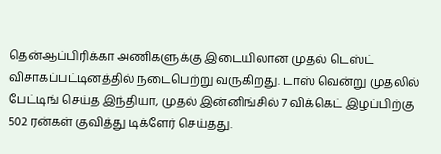தென்ஆப்பிரிக்கா அணிகளுக்கு இடையிலான முதல் டெஸ்ட் விசாகப்பட்டினத்தில் நடைபெற்று வருகிறது. டாஸ் வென்று முதலில் பேட்டிங் செய்த இந்தியா, முதல் இன்னிங்சில் 7 விக்கெட் இழப்பிற்கு 502 ரன்கள் குவித்து டிக்ளேர் செய்தது.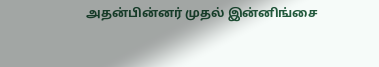அதன்பின்னர் முதல் இன்னிங்சை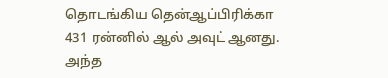தொடங்கிய தென்ஆப்பிரிக்கா 431 ரன்னில் ஆல் அவுட் ஆனது. அந்த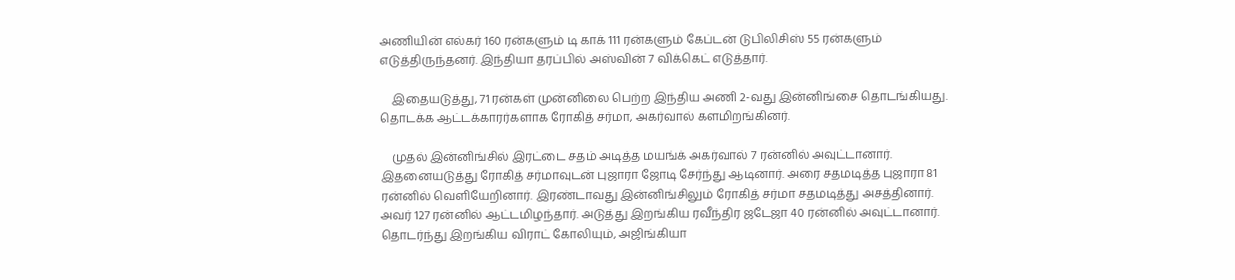அணியின் எல்கர் 160 ரன்களும் டி காக் 111 ரன்களும் கேப்டன் டுபிலிசிஸ் 55 ரன்களும் எடுத்திருந்தனர். இந்தியா தரப்பில் அஸ்வின் 7 விக்கெட் எடுத்தார்.

    இதையடுத்து, 71 ரன்கள் முன்னிலை பெற்ற இந்திய அணி 2-வது இன்னிங்சை தொடங்கியது. தொடக்க ஆட்டக்காரர்களாக ரோகித் சர்மா, அகர்வால் களமிறங்கினர்.

    முதல் இன்னிங்சில் இரட்டை சதம் அடித்த மயங்க் அகர்வால் 7 ரன்னில் அவுட்டானார். இதனையடுத்து ரோகித் சர்மாவுடன் புஜாரா ஜோடி சேர்ந்து ஆடினார். அரை சதமடித்த புஜாரா 81 ரன்னில் வெளியேறினார். இரண்டாவது இன்னிங்சிலும் ரோகித் சர்மா சதமடித்து அசத்தினார். அவர் 127 ரன்னில் ஆட்டமிழந்தார். அடுத்து இறங்கிய ரவீந்திர ஜடேஜா 40 ரன்னில் அவுட்டானார். தொடர்ந்து இறங்கிய விராட் கோலியும், அஜிங்கியா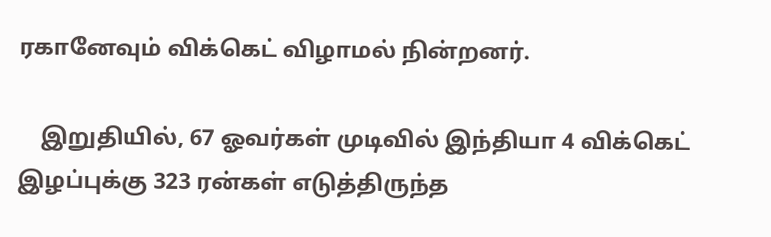ரகானேவும் விக்கெட் விழாமல் நின்றனர்.

    இறுதியில், 67 ஓவர்கள் முடிவில் இந்தியா 4 விக்கெட் இழப்புக்கு 323 ரன்கள் எடுத்திருந்த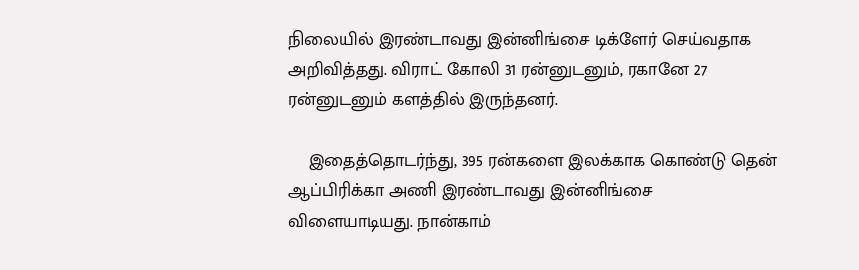நிலையில் இரண்டாவது இன்னிங்சை டிக்ளேர் செய்வதாக அறிவித்தது. விராட் கோலி 31 ரன்னுடனும், ரகானே 27 ரன்னுடனும் களத்தில் இருந்தனர்.

    இதைத்தொடர்ந்து, 395 ரன்களை இலக்காக கொண்டு தென் ஆப்பிரிக்கா அணி இரண்டாவது இன்னிங்சை விளையாடியது. நான்காம்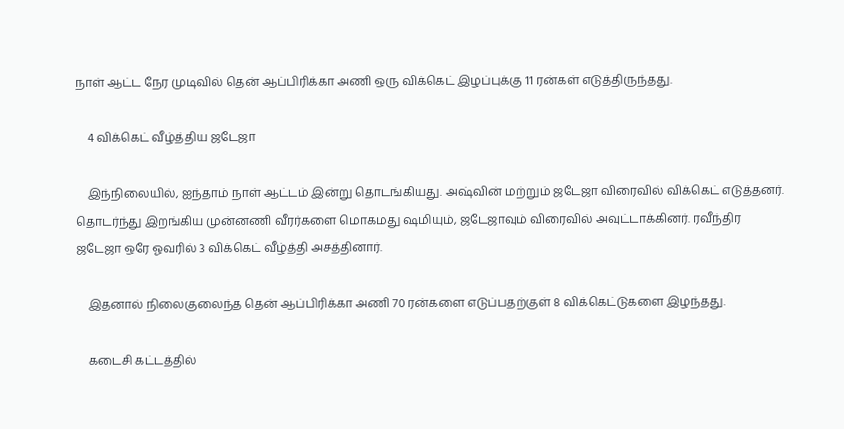நாள் ஆட்ட நேர முடிவில் தென் ஆப்பிரிக்கா அணி ஒரு விக்கெட் இழப்புக்கு 11 ரன்கள் எடுத்திருந்தது.

    4 விக்கெட் வீழ்த்திய ஜடேஜா

    இந்நிலையில், ஐந்தாம் நாள் ஆட்டம் இன்று தொடங்கியது. அஷ்வின் மற்றும் ஜடேஜா விரைவில் விக்கெட் எடுத்தனர். தொடர்ந்து இறங்கிய முன்னணி வீரர்களை மொகமது ஷமியும், ஜடேஜாவும் விரைவில் அவுட்டாக்கினர். ரவீந்திர ஜடேஜா ஒரே ஓவரில் 3 விக்கெட் வீழ்த்தி அசத்தினார்.

    இதனால் நிலைகுலைந்த தென் ஆப்பிரிக்கா அணி 70 ரன்களை எடுப்பதற்குள் 8 விக்கெட்டுகளை இழந்தது.

    கடைசி கட்டத்தில்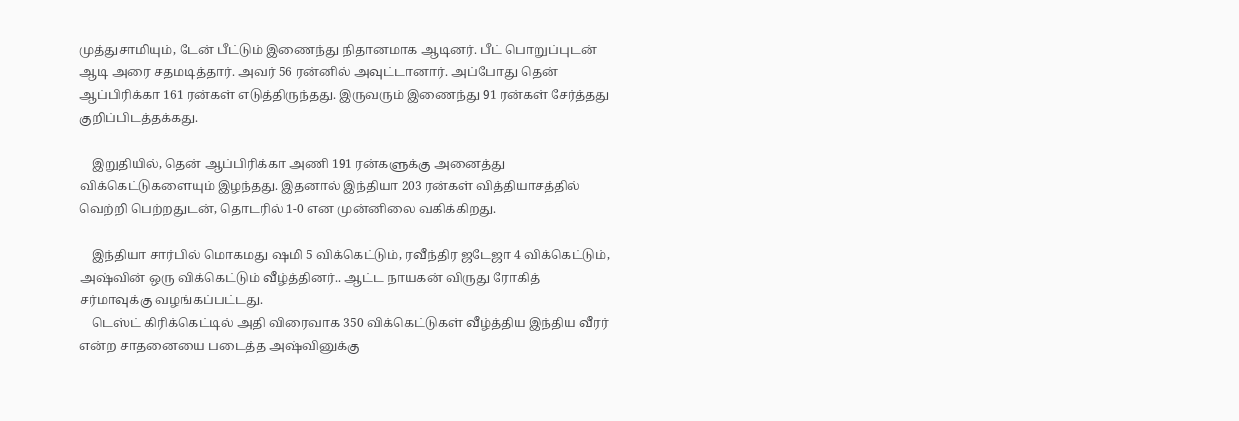முத்துசாமியும், டேன் பீட்டும் இணைந்து நிதானமாக ஆடினர். பீட் பொறுப்புடன் ஆடி அரை சதமடித்தார். அவர் 56 ரன்னில் அவுட்டானார். அப்போது தென் ஆப்பிரிக்கா 161 ரன்கள் எடுத்திருந்தது. இருவரும் இணைந்து 91 ரன்கள் சேர்த்தது குறிப்பிடத்தக்கது.

    இறுதியில், தென் ஆப்பிரிக்கா அணி 191 ரன்களுக்கு அனைத்து விக்கெட்டுகளையும் இழந்தது. இதனால் இந்தியா 203 ரன்கள் வித்தியாசத்தில் வெற்றி பெற்றதுடன், தொடரில் 1-0 என முன்னிலை வகிக்கிறது.

    இந்தியா சார்பில் மொகமது ஷமி 5 விக்கெட்டும், ரவீந்திர ஜடேஜா 4 விக்கெட்டும், அஷ்வின் ஒரு விக்கெட்டும் வீழ்த்தினர்.. ஆட்ட நாயகன் விருது ரோகித் சர்மாவுக்கு வழங்கப்பட்டது.
    டெஸ்ட் கிரிக்கெட்டில் அதி விரைவாக 350 விக்கெட்டுகள் வீழ்த்திய இந்திய வீரர் என்ற சாதனையை படைத்த அஷ்வினுக்கு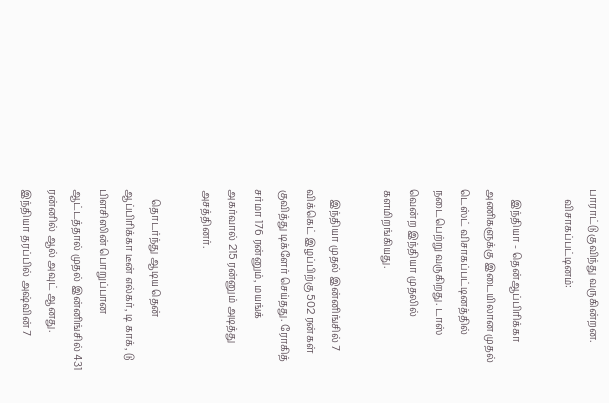பாராட்டு குவிந்து வருகின்றன.
    விசாகப்பட்டினம்:

    இந்தியா - தென்ஆப்பிரிக்கா அணிகளுக்கு இடையிலான முதல் டெஸ்ட் விசாகப்பட்டினத்தில் நடைபெற்று வருகிறது. டாஸ் வென்ற இந்தியா முதலில் களமிறங்கியது.

    இந்தியா முதல் இன்னிங்சில் 7 விக்கெட் இழப்பிற்கு 502 ரன்கள் குவித்து டிக்ளேர் செய்தது. ரோகித் சர்மா 176 ரன்னும், மயங்க் அகர்வால் 215 ரன்னும் அடித்து அசத்தினர்.

    தொடர்ந்து ஆடிய தென் ஆப்பிரிக்கா டீன் எல்கர், டி காக், டு பிளசிஸின் பொறுப்பான ஆட்டத்தால் முதல் இன்னிங்சில் 431 ரன்னில் ஆல் அவுட் ஆனது. இந்தியா தரப்பில் அஷ்வின் 7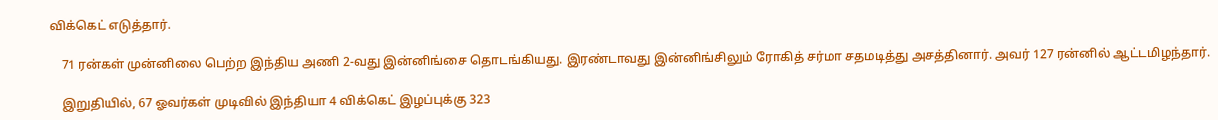விக்கெட் எடுத்தார்.

    71 ரன்கள் முன்னிலை பெற்ற இந்திய அணி 2-வது இன்னிங்சை தொடங்கியது. இரண்டாவது இன்னிங்சிலும் ரோகித் சர்மா சதமடித்து அசத்தினார். அவர் 127 ரன்னில் ஆட்டமிழந்தார்.

    இறுதியில், 67 ஓவர்கள் முடிவில் இந்தியா 4 விக்கெட் இழப்புக்கு 323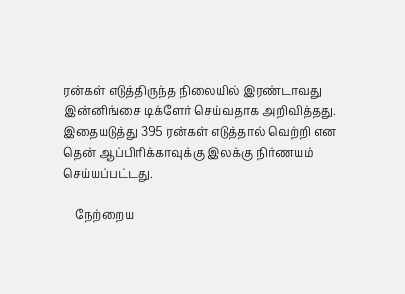ரன்கள் எடுத்திருந்த நிலையில் இரண்டாவது இன்னிங்சை டிக்ளேர் செய்வதாக அறிவித்தது. இதையடுத்து 395 ரன்கள் எடுத்தால் வெற்றி என தென் ஆப்பிரிக்காவுக்கு இலக்கு நிர்ணயம் செய்யப்பட்டது.

    நேற்றைய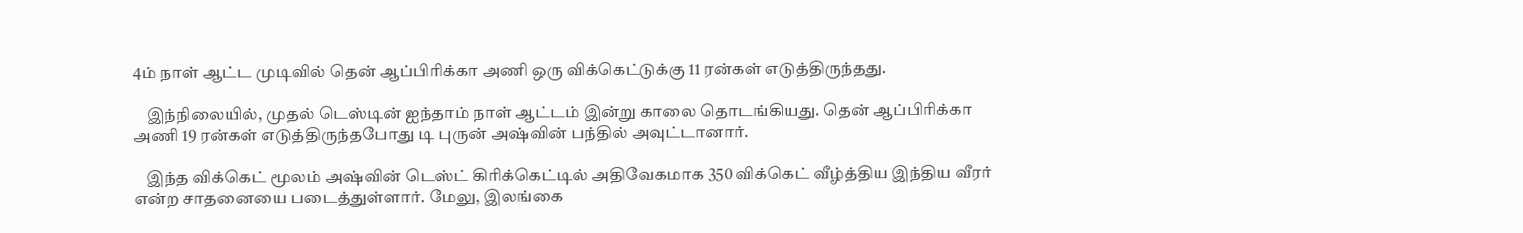4ம் நாள் ஆட்ட முடிவில் தென் ஆப்பிரிக்கா அணி ஒரு விக்கெட்டுக்கு 11 ரன்கள் எடுத்திருந்தது.

    இந்நிலையில், முதல் டெஸ்டின் ஐந்தாம் நாள் ஆட்டம் இன்று காலை தொடங்கியது. தென் ஆப்பிரிக்கா அணி 19 ரன்கள் எடுத்திருந்தபோது டி புருன் அஷ்வின் பந்தில் அவுட்டானார்.

    இந்த விக்கெட் மூலம் அஷ்வின் டெஸ்ட் கிரிக்கெட்டில் அதிவேகமாக 350 விக்கெட் வீழ்த்திய இந்திய வீரர் என்ற சாதனையை படைத்துள்ளார். மேலு, இலங்கை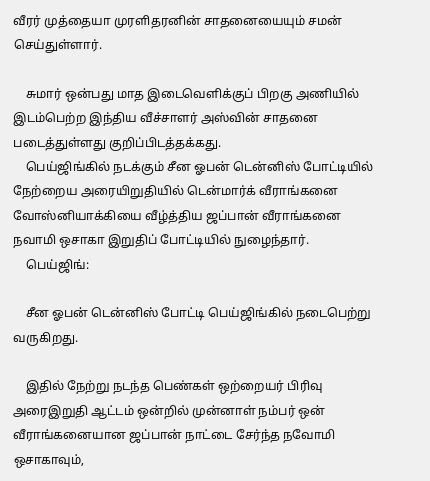வீரர் முத்தையா முரளிதரனின் சாதனையையும் சமன் செய்துள்ளார்.

    சுமார் ஒன்பது மாத இடைவெளிக்குப் பிறகு அணியில் இடம்பெற்ற இந்திய வீச்சாளர் அஸ்வின் சாதனை படைத்துள்ளது குறிப்பிடத்தக்கது.
    பெய்ஜிங்கில் நடக்கும் சீன ஓபன் டென்னிஸ் போட்டியில் நேற்றைய அரையிறுதியில் டென்மார்க் வீராங்கனை வோஸ்னியாக்கியை வீழ்த்திய ஜப்பான் வீராங்கனை நவாமி ஒசாகா இறுதிப் போட்டியில் நுழைந்தார்.
    பெய்ஜிங்:

    சீன ஓபன் டென்னிஸ் போட்டி பெய்ஜிங்கில் நடைபெற்று வருகிறது.

    இதில் நேற்று நடந்த பெண்கள் ஒற்றையர் பிரிவு அரைஇறுதி ஆட்டம் ஒன்றில் முன்னாள் நம்பர் ஒன் வீராங்கனையான ஜப்பான் நாட்டை சேர்ந்த நவோமி ஒசாகாவும்,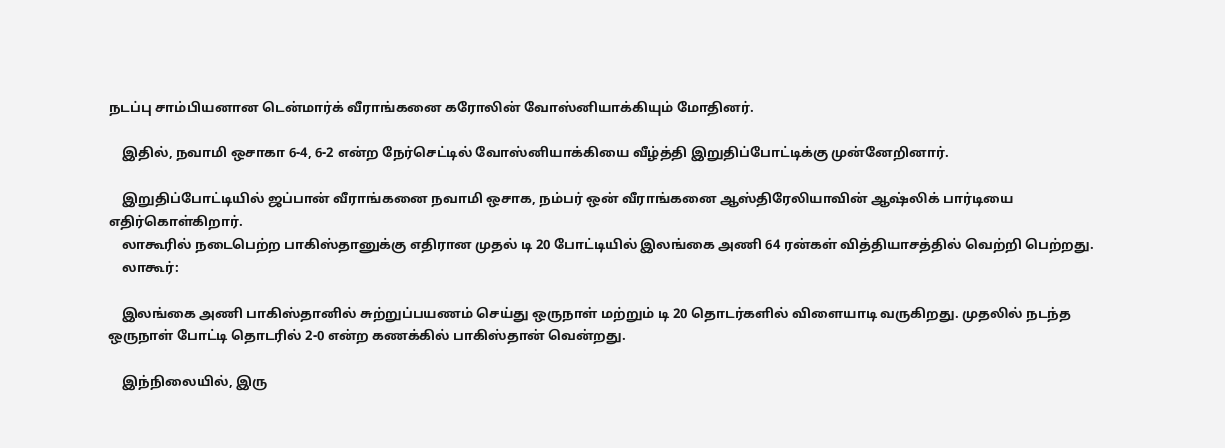நடப்பு சாம்பியனான டென்மார்க் வீராங்கனை கரோலின் வோஸ்னியாக்கியும் மோதினர்.

    இதில், நவாமி ஒசாகா 6-4, 6-2 என்ற நேர்செட்டில் வோஸ்னியாக்கியை வீழ்த்தி இறுதிப்போட்டிக்கு முன்னேறினார்.

    இறுதிப்போட்டியில் ஜப்பான் வீராங்கனை நவாமி ஒசாக, நம்பர் ஒன் வீராங்கனை ஆஸ்திரேலியாவின் ஆஷ்லிக் பார்டியை எதிர்கொள்கிறார்.
    லாகூரில் நடைபெற்ற பாகிஸ்தானுக்கு எதிரான முதல் டி 20 போட்டியில் இலங்கை அணி 64 ரன்கள் வித்தியாசத்தில் வெற்றி பெற்றது.
    லாகூர்:

    இலங்கை அணி பாகிஸ்தானில் சுற்றுப்பயணம் செய்து ஒருநாள் மற்றும் டி 20 தொடர்களில் விளையாடி வருகிறது. முதலில் நடந்த ஒருநாள் போட்டி தொடரில் 2-0 என்ற கணக்கில் பாகிஸ்தான் வென்றது.

    இந்நிலையில், இரு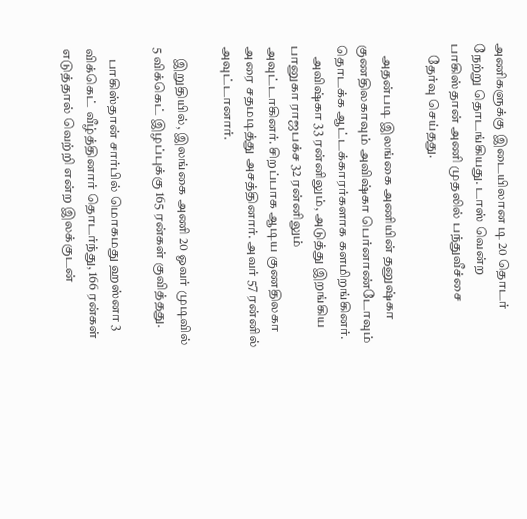அணிகளுக்கு இடையிலான டி 20 தொடர் நேற்று தொடங்கியது. டாஸ் வென்ற பாகிஸ்தான் அணி முதலில் பந்துவீச்சை
    தேர்வு செய்தது.

    அதன்படி இலங்கை அணியின் தனுஷ்கா குணதிலகாவும் அவிஷ்கா பெர்னாண்டோவும் தொடக்க ஆட்டக்காரர்களாக களமிறங்கினர்.
    அவிஷ்கா 33 ரன்னிலும், அடுத்து இறங்கிய பானுகா ராஜபக்ச 32 ரன்னிலும் அவுட்டாகினர். சிறப்பாக ஆடிய குணதிலகா அரை சதமடித்து அசத்தினார். அவர் 57 ரன்னில் அவுட்டானார்.

    இறுதியில், இலங்கை அணி 20 ஓவர் முடிவில் 5 விக்கெட் இழப்புக்கு 165 ரன்கள் குவித்தது.

    பாகிஸ்தான் சார்பில் மொகமது ஹஸ்னா 3 விக்கெட் வீழ்த்தினார் தொடர்ந்து, 166 ரன்கள் எடுத்தால் வெற்றி என்ற இலக்குடன்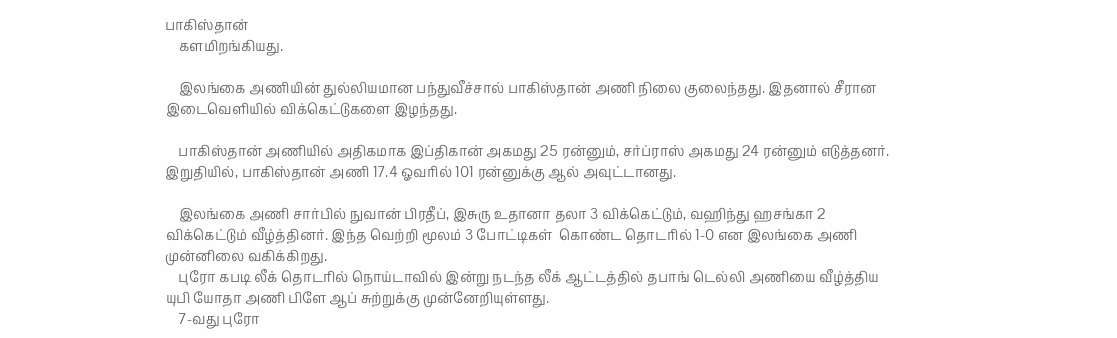பாகிஸ்தான்
    களமிறங்கியது.

    இலங்கை அணியின் துல்லியமான பந்துவீச்சால் பாகிஸ்தான் அணி நிலை குலைந்தது. இதனால் சீரான இடைவெளியில் விக்கெட்டுகளை இழந்தது.

    பாகிஸ்தான் அணியில் அதிகமாக இப்திகான் அகமது 25 ரன்னும், சர்ப்ராஸ் அகமது 24 ரன்னும் எடுத்தனர். இறுதியில், பாகிஸ்தான் அணி 17.4 ஓவரில் 101 ரன்னுக்கு ஆல் அவுட்டானது.

    இலங்கை அணி சார்பில் நுவான் பிரதீப், இசுரு உதானா தலா 3 விக்கெட்டும், வஹிந்து ஹசங்கா 2 விக்கெட்டும் வீழ்த்தினர். இந்த வெற்றி மூலம் 3 போட்டிகள்  கொண்ட தொடரில் 1-0 என இலங்கை அணி முன்னிலை வகிக்கிறது.
    புரோ கபடி லீக் தொடரில் நொய்டாவில் இன்று நடந்த லீக் ஆட்டத்தில் தபாங் டெல்லி அணியை வீழ்த்திய யுபி யோதா அணி பிளே ஆப் சுற்றுக்கு முன்னேறியுள்ளது.
    7-வது புரோ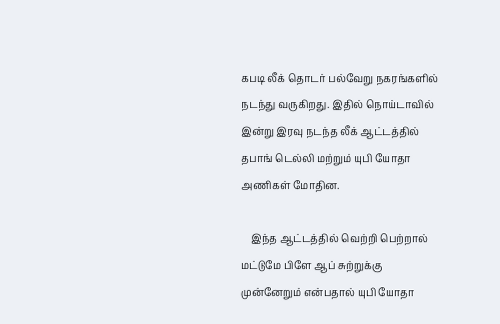கபடி லீக் தொடர் பல்வேறு நகரங்களில் நடந்து வருகிறது. இதில் நொய்டாவில் இன்று இரவு நடந்த லீக் ஆட்டத்தில் தபாங் டெல்லி மற்றும் யுபி யோதா அணிகள் மோதின.

    இந்த ஆட்டத்தில் வெற்றி பெற்றால் மட்டுமே பிளே ஆப் சுற்றுக்கு முன்னேறும் என்பதால் யுபி யோதா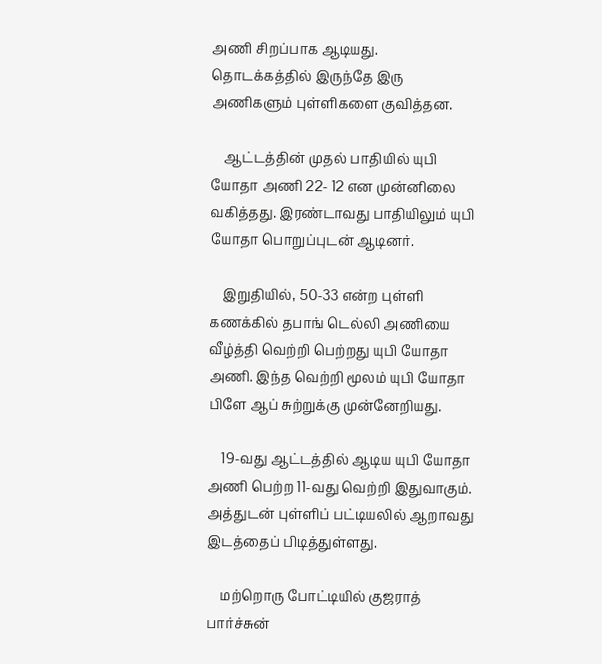அணி சிறப்பாக ஆடியது.  தொடக்கத்தில் இருந்தே இரு அணிகளும் புள்ளிகளை குவித்தன.

    ஆட்டத்தின் முதல் பாதியில் யுபி யோதா அணி 22- 12 என முன்னிலை வகித்தது. இரண்டாவது பாதியிலும் யுபி யோதா பொறுப்புடன் ஆடினர்.

    இறுதியில், 50-33 என்ற புள்ளி கணக்கில் தபாங் டெல்லி அணியை வீழ்த்தி வெற்றி பெற்றது யுபி யோதா அணி. இந்த வெற்றி மூலம் யுபி யோதா பிளே ஆப் சுற்றுக்கு முன்னேறியது.

    19-வது ஆட்டத்தில் ஆடிய யுபி யோதா அணி பெற்ற 11-வது வெற்றி இதுவாகும். அத்துடன் புள்ளிப் பட்டியலில் ஆறாவது இடத்தைப் பிடித்துள்ளது.

    மற்றொரு போட்டியில் குஜராத் பார்ச்சுன்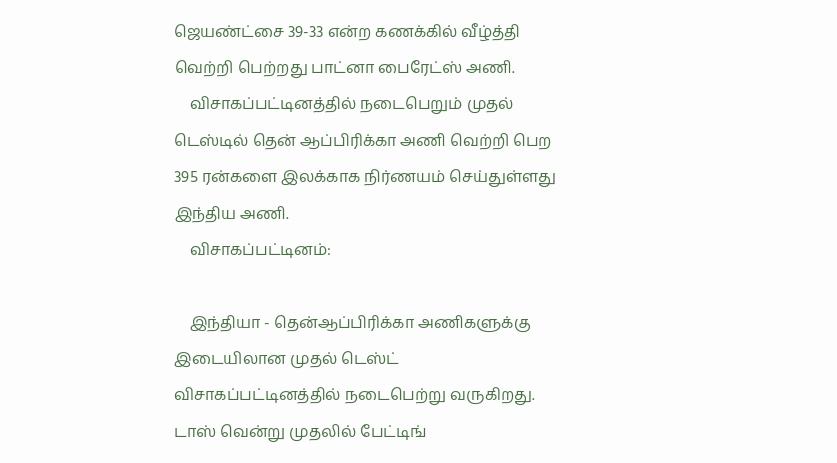ஜெயண்ட்சை 39-33 என்ற கணக்கில் வீழ்த்தி வெற்றி பெற்றது பாட்னா பைரேட்ஸ் அணி.
    விசாகப்பட்டினத்தில் நடைபெறும் முதல் டெஸ்டில் தென் ஆப்பிரிக்கா அணி வெற்றி பெற 395 ரன்களை இலக்காக நிர்ணயம் செய்துள்ளது இந்திய அணி.
    விசாகப்பட்டினம்:

    இந்தியா - தென்ஆப்பிரிக்கா அணிகளுக்கு இடையிலான முதல் டெஸ்ட் விசாகப்பட்டினத்தில் நடைபெற்று வருகிறது. டாஸ் வென்று முதலில் பேட்டிங்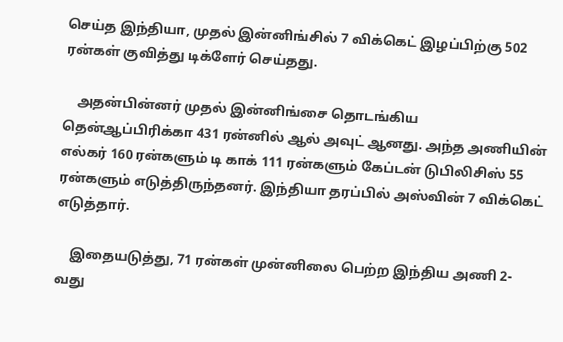செய்த இந்தியா, முதல் இன்னிங்சில் 7 விக்கெட் இழப்பிற்கு 502 ரன்கள் குவித்து டிக்ளேர் செய்தது.

    அதன்பின்னர் முதல் இன்னிங்சை தொடங்கிய தென்ஆப்பிரிக்கா 431 ரன்னில் ஆல் அவுட் ஆனது. அந்த அணியின் எல்கர் 160 ரன்களும் டி காக் 111 ரன்களும் கேப்டன் டுபிலிசிஸ் 55 ரன்களும் எடுத்திருந்தனர். இந்தியா தரப்பில் அஸ்வின் 7 விக்கெட் எடுத்தார்.

    இதையடுத்து, 71 ரன்கள் முன்னிலை பெற்ற இந்திய அணி 2-வது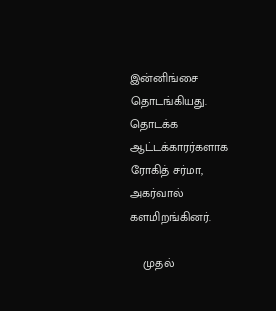இன்னிங்சை தொடங்கியது. தொடக்க ஆட்டக்காரர்களாக ரோகித் சர்மா, அகர்வால் களமிறங்கினர்.

    முதல்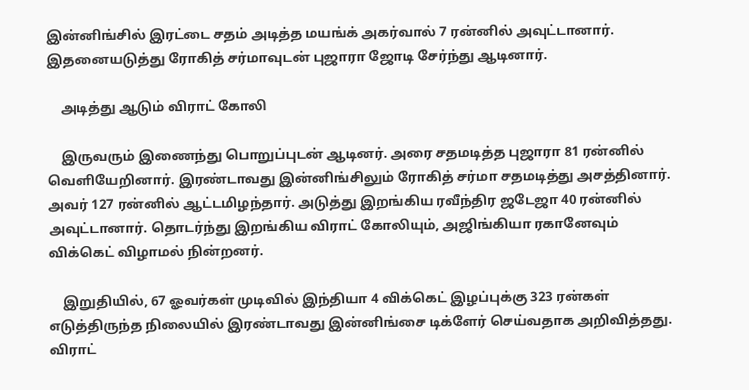இன்னிங்சில் இரட்டை சதம் அடித்த மயங்க் அகர்வால் 7 ரன்னில் அவுட்டானார். இதனையடுத்து ரோகித் சர்மாவுடன் புஜாரா ஜோடி சேர்ந்து ஆடினார்.

    அடித்து ஆடும் விராட் கோலி

    இருவரும் இணைந்து பொறுப்புடன் ஆடினர். அரை சதமடித்த புஜாரா 81 ரன்னில் வெளியேறினார். இரண்டாவது இன்னிங்சிலும் ரோகித் சர்மா சதமடித்து அசத்தினார். அவர் 127 ரன்னில் ஆட்டமிழந்தார். அடுத்து இறங்கிய ரவீந்திர ஜடேஜா 40 ரன்னில் அவுட்டானார். தொடர்ந்து இறங்கிய விராட் கோலியும், அஜிங்கியா ரகானேவும் விக்கெட் விழாமல் நின்றனர்.

    இறுதியில், 67 ஓவர்கள் முடிவில் இந்தியா 4 விக்கெட் இழப்புக்கு 323 ரன்கள் எடுத்திருந்த நிலையில் இரண்டாவது இன்னிங்சை டிக்ளேர் செய்வதாக அறிவித்தது. விராட்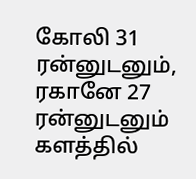கோலி 31 ரன்னுடனும், ரகானே 27 ரன்னுடனும் களத்தில்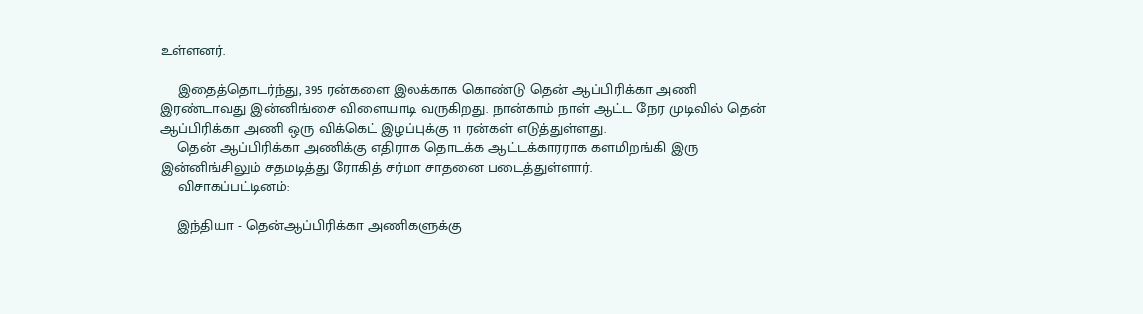உள்ளனர்.

    இதைத்தொடர்ந்து, 395 ரன்களை இலக்காக கொண்டு தென் ஆப்பிரிக்கா அணி இரண்டாவது இன்னிங்சை விளையாடி வருகிறது. நான்காம் நாள் ஆட்ட நேர முடிவில் தென் ஆப்பிரிக்கா அணி ஒரு விக்கெட் இழப்புக்கு 11 ரன்கள் எடுத்துள்ளது.
    தென் ஆப்பிரிக்கா அணிக்கு எதிராக தொடக்க ஆட்டக்காரராக களமிறங்கி இரு இன்னிங்சிலும் சதமடித்து ரோகித் சர்மா சாதனை படைத்துள்ளார்.
    விசாகப்பட்டினம்:

    இந்தியா - தென்ஆப்பிரிக்கா அணிகளுக்கு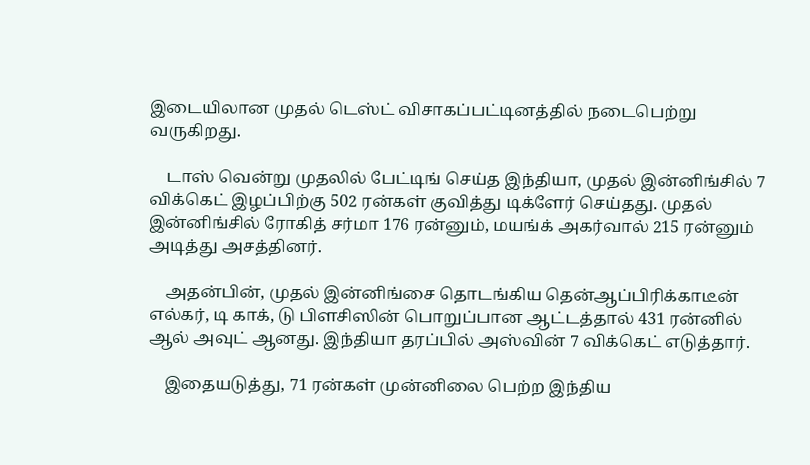இடையிலான முதல் டெஸ்ட் விசாகப்பட்டினத்தில் நடைபெற்று வருகிறது.

    டாஸ் வென்று முதலில் பேட்டிங் செய்த இந்தியா, முதல் இன்னிங்சில் 7 விக்கெட் இழப்பிற்கு 502 ரன்கள் குவித்து டிக்ளேர் செய்தது. முதல் இன்னிங்சில் ரோகித் சர்மா 176 ரன்னும், மயங்க் அகர்வால் 215 ரன்னும் அடித்து அசத்தினர்.

    அதன்பின், முதல் இன்னிங்சை தொடங்கிய தென்ஆப்பிரிக்காடீன் எல்கர், டி காக், டு பிளசிஸின் பொறுப்பான ஆட்டத்தால் 431 ரன்னில் ஆல் அவுட் ஆனது. இந்தியா தரப்பில் அஸ்வின் 7 விக்கெட் எடுத்தார்.

    இதையடுத்து, 71 ரன்கள் முன்னிலை பெற்ற இந்திய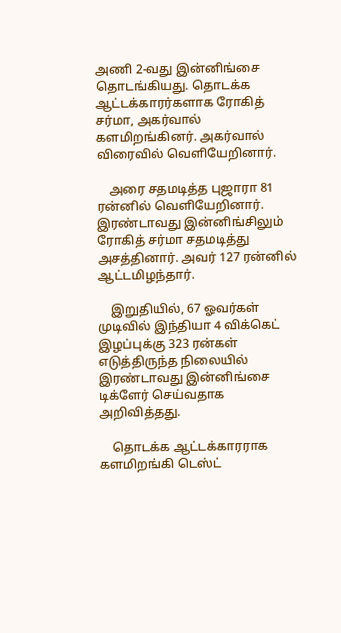அணி 2-வது இன்னிங்சை தொடங்கியது. தொடக்க ஆட்டக்காரர்களாக ரோகித் சர்மா, அகர்வால் களமிறங்கினர். அகர்வால் விரைவில் வெளியேறினார்.

    அரை சதமடித்த புஜாரா 81 ரன்னில் வெளியேறினார். இரண்டாவது இன்னிங்சிலும் ரோகித் சர்மா சதமடித்து அசத்தினார். அவர் 127 ரன்னில் ஆட்டமிழந்தார்.

    இறுதியில், 67 ஓவர்கள் முடிவில் இந்தியா 4 விக்கெட் இழப்புக்கு 323 ரன்கள் எடுத்திருந்த நிலையில் இரண்டாவது இன்னிங்சை டிக்ளேர் செய்வதாக அறிவித்தது.

    தொடக்க ஆட்டக்காரராக களமிறங்கி டெஸ்ட்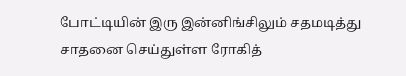போட்டியின் இரு இன்னிங்சிலும் சதமடித்து சாதனை செய்துள்ள ரோகித்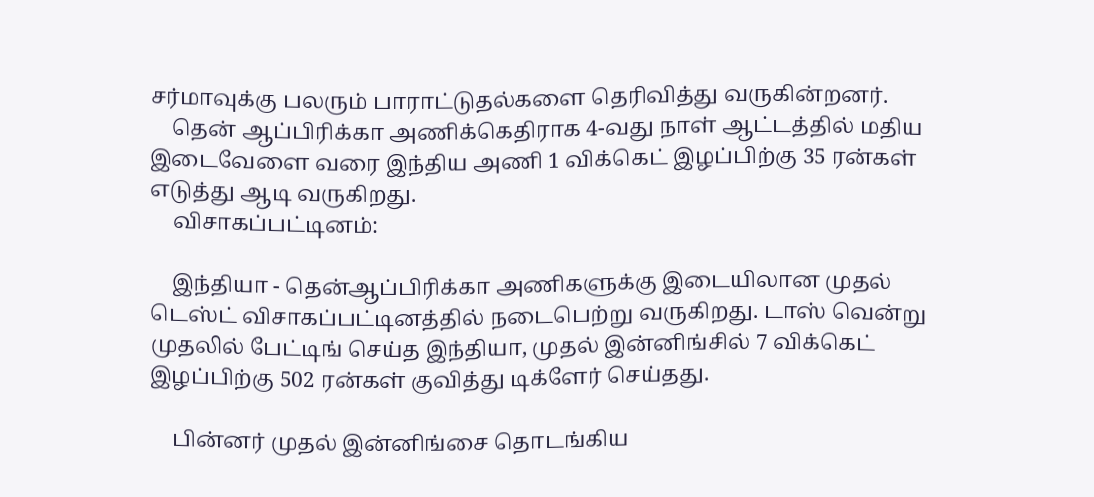சர்மாவுக்கு பலரும் பாராட்டுதல்களை தெரிவித்து வருகின்றனர்.
    தென் ஆப்பிரிக்கா அணிக்கெதிராக 4-வது நாள் ஆட்டத்தில் மதிய இடைவேளை வரை இந்திய அணி 1 விக்கெட் இழப்பிற்கு 35 ரன்கள் எடுத்து ஆடி வருகிறது.
    விசாகப்பட்டினம்:

    இந்தியா - தென்ஆப்பிரிக்கா அணிகளுக்கு இடையிலான முதல் டெஸ்ட் விசாகப்பட்டினத்தில் நடைபெற்று வருகிறது. டாஸ் வென்று முதலில் பேட்டிங் செய்த இந்தியா, முதல் இன்னிங்சில் 7 விக்கெட் இழப்பிற்கு 502 ரன்கள் குவித்து டிக்ளேர் செய்தது.

    பின்னர் முதல் இன்னிங்சை தொடங்கிய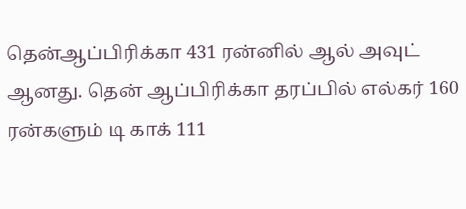தென்ஆப்பிரிக்கா 431 ரன்னில் ஆல் அவுட் ஆனது. தென் ஆப்பிரிக்கா தரப்பில் எல்கர் 160 ரன்களும் டி காக் 111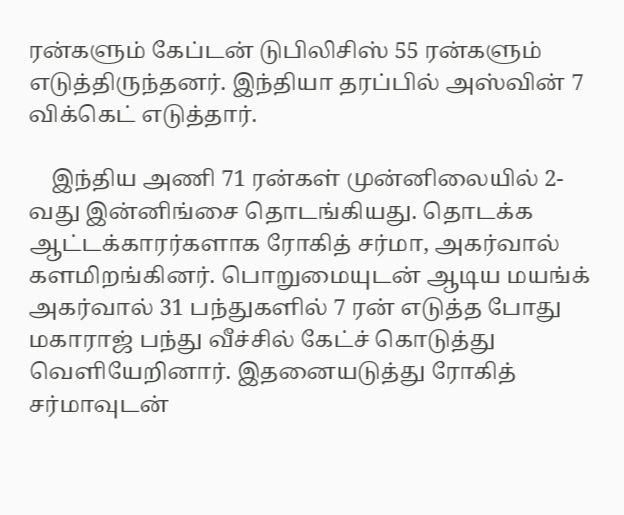ரன்களும் கேப்டன் டுபிலிசிஸ் 55 ரன்களும் எடுத்திருந்தனர். இந்தியா தரப்பில் அஸ்வின் 7 விக்கெட் எடுத்தார்.

    இந்திய அணி 71 ரன்கள் முன்னிலையில் 2-வது இன்னிங்சை தொடங்கியது. தொடக்க ஆட்டக்காரர்களாக ரோகித் சர்மா, அகர்வால் களமிறங்கினர். பொறுமையுடன் ஆடிய மயங்க் அகர்வால் 31 பந்துகளில் 7 ரன் எடுத்த போது மகாராஜ் பந்து வீச்சில் கேட்ச் கொடுத்து வெளியேறினார். இதனையடுத்து ரோகித் சர்மாவுடன்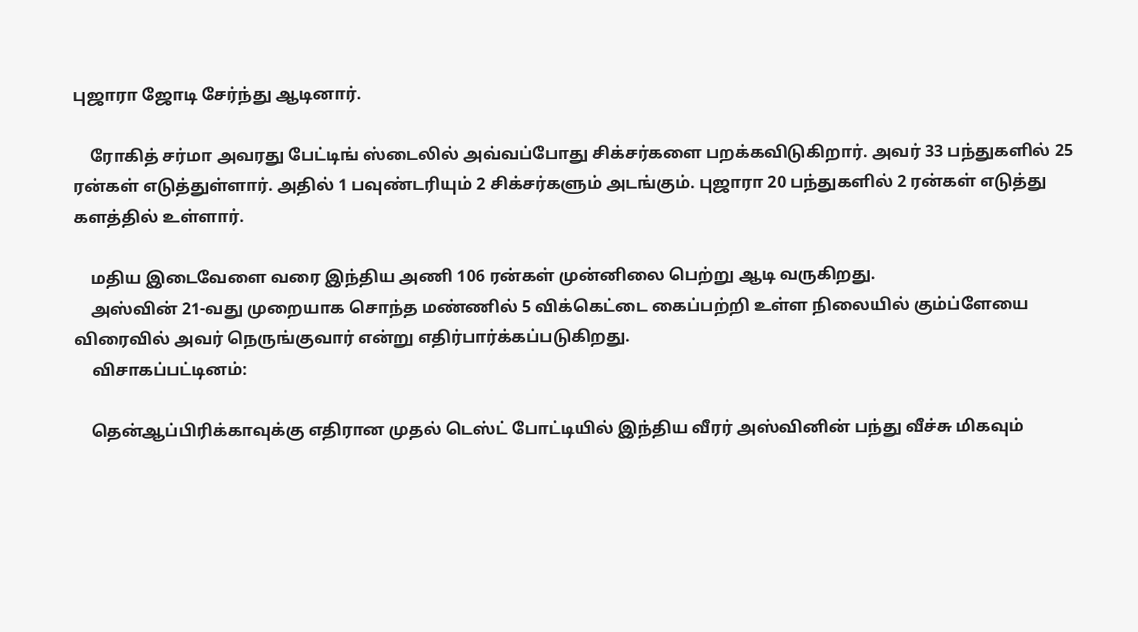புஜாரா ஜோடி சேர்ந்து ஆடினார்.

    ரோகித் சர்மா அவரது பேட்டிங் ஸ்டைலில் அவ்வப்போது சிக்சர்களை பறக்கவிடுகிறார். அவர் 33 பந்துகளில் 25 ரன்கள் எடுத்துள்ளார். அதில் 1 பவுண்டரியும் 2 சிக்சர்களும் அடங்கும். புஜாரா 20 பந்துகளில் 2 ரன்கள் எடுத்து களத்தில் உள்ளார்.

    மதிய இடைவேளை வரை இந்திய அணி 106 ரன்கள் முன்னிலை பெற்று ஆடி வருகிறது.
    அஸ்வின் 21-வது முறையாக சொந்த மண்ணில் 5 விக்கெட்டை கைப்பற்றி உள்ள நிலையில் கும்ப்ளேயை விரைவில் அவர் நெருங்குவார் என்று எதிர்பார்க்கப்படுகிறது.
    விசாகப்பட்டினம்:

    தென்ஆப்பிரிக்காவுக்கு எதிரான முதல் டெஸ்ட் போட்டியில் இந்திய வீரர் அஸ்வினின் பந்து வீச்சு மிகவும்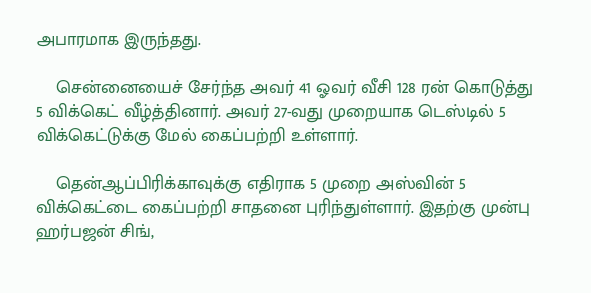அபாரமாக இருந்தது.

    சென்னையைச் சேர்ந்த அவர் 41 ஓவர் வீசி 128 ரன் கொடுத்து 5 விக்கெட் வீழ்த்தினார். அவர் 27-வது முறையாக டெஸ்டில் 5 விக்கெட்டுக்கு மேல் கைப்பற்றி உள்ளார்.

    தென்ஆப்பிரிக்காவுக்கு எதிராக 5 முறை அஸ்வின் 5 விக்கெட்டை கைப்பற்றி சாதனை புரிந்துள்ளார். இதற்கு முன்பு ஹர்பஜன் சிங்,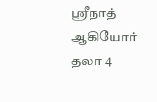ஸ்ரீநாத் ஆகியோர் தலா 4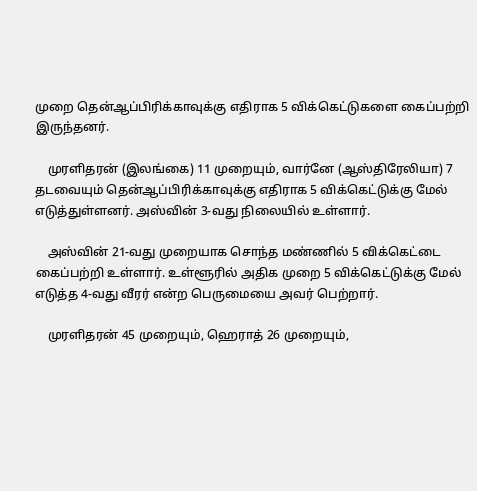முறை தென்ஆப்பிரிக்காவுக்கு எதிராக 5 விக்கெட்டுகளை கைப்பற்றி இருந்தனர்.

    முரளிதரன் (இலங்கை) 11 முறையும், வார்னே (ஆஸ்திரேலியா) 7 தடவையும் தென்ஆப்பிரிக்காவுக்கு எதிராக 5 விக்கெட்டுக்கு மேல் எடுத்துள்ளனர். அஸ்வின் 3-வது நிலையில் உள்ளார்.

    அஸ்வின் 21-வது முறையாக சொந்த மண்ணில் 5 விக்கெட்டை கைப்பற்றி உள்ளார். உள்ளூரில் அதிக முறை 5 விக்கெட்டுக்கு மேல் எடுத்த 4-வது வீரர் என்ற பெருமையை அவர் பெற்றார்.

    முரளிதரன் 45 முறையும், ஹெராத் 26 முறையும்,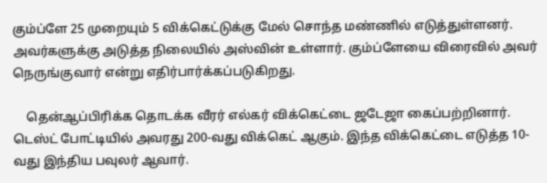கும்ப்ளே 25 முறையும் 5 விக்கெட்டுக்கு மேல் சொந்த மண்ணில் எடுத்துள்ளனர். அவர்களுக்கு அடுத்த நிலையில் அஸ்வின் உள்ளார். கும்ப்ளேயை விரைவில் அவர் நெருங்குவார் என்று எதிர்பார்க்கப்படுகிறது.

    தென்ஆப்பிரிக்க தொடக்க வீரர் எல்கர் விக்கெட்டை ஜடேஜா கைப்பற்றினார். டெஸ்ட் போட்டியில் அவரது 200-வது விக்கெட் ஆகும். இந்த விக்கெட்டை எடுத்த 10-வது இந்திய பவுலர் ஆவார்.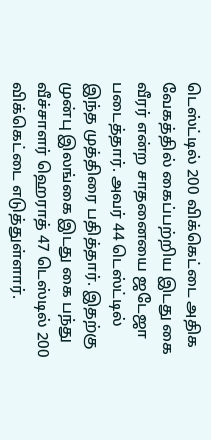டெஸ்ட்டில் 200 விக்கெட்டை அதிக வேகத்தில் கைப்பற்றிய இடது கை வீரர் என்ற சாதனையை ஜடேஜா படைத்தார். அவர் 44 டெஸ்ட்டில் இந்த முத்திரை பதித்தார். இதற்கு முன்பு இலங்கை இடது கை பந்து வீச்சாளர் ஹெராத் 47 டெஸ்டில் 200 விக்கெட்டை எடுத்துள்ளார்.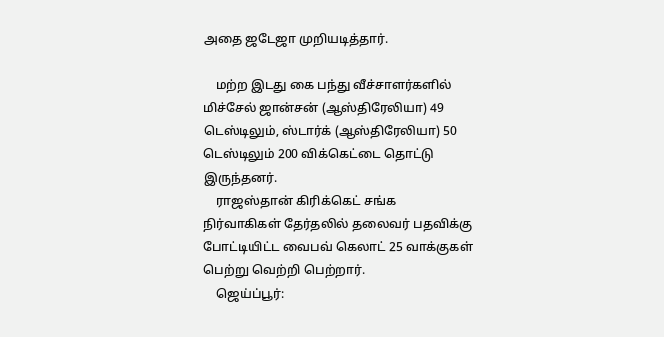அதை ஜடேஜா முறியடித்தார்.

    மற்ற இடது கை பந்து வீச்சாளர்களில் மிச்சேல் ஜான்சன் (ஆஸ்திரேலியா) 49 டெஸ்டிலும், ஸ்டார்க் (ஆஸ்திரேலியா) 50 டெஸ்டிலும் 200 விக்கெட்டை தொட்டு இருந்தனர்.
    ராஜஸ்தான் கிரிக்கெட் சங்க நிர்வாகிகள் தேர்தலில் தலைவர் பதவிக்கு போட்டியிட்ட வைபவ் கெலாட் 25 வாக்குகள் பெற்று வெற்றி பெற்றார்.
    ஜெய்ப்பூர்: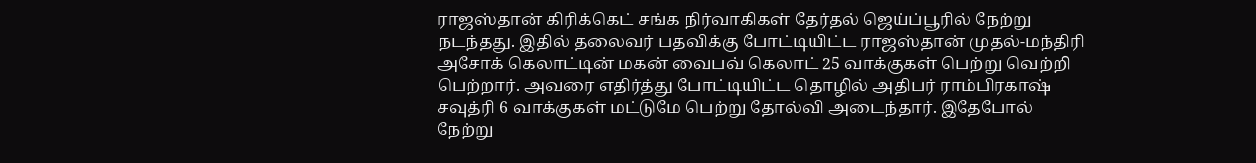ராஜஸ்தான் கிரிக்கெட் சங்க நிர்வாகிகள் தேர்தல் ஜெய்ப்பூரில் நேற்று நடந்தது. இதில் தலைவர் பதவிக்கு போட்டியிட்ட ராஜஸ்தான் முதல்-மந்திரி அசோக் கெலாட்டின் மகன் வைபவ் கெலாட் 25 வாக்குகள் பெற்று வெற்றி பெற்றார். அவரை எதிர்த்து போட்டியிட்ட தொழில் அதிபர் ராம்பிரகாஷ் சவுத்ரி 6 வாக்குகள் மட்டுமே பெற்று தோல்வி அடைந்தார். இதேபோல் நேற்று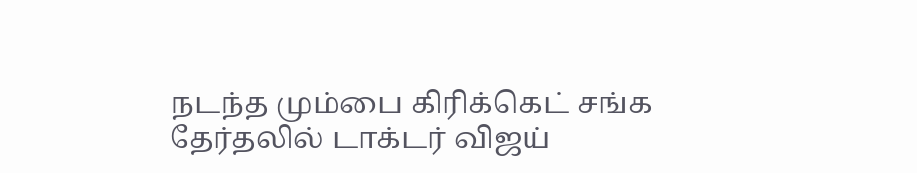நடந்த மும்பை கிரிக்கெட் சங்க தேர்தலில் டாக்டர் விஜய்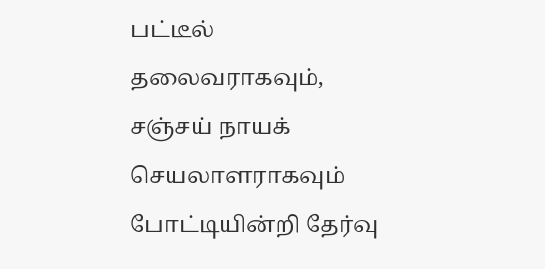பட்டீல் தலைவராகவும், சஞ்சய் நாயக் செயலாளராகவும் போட்டியின்றி தேர்வு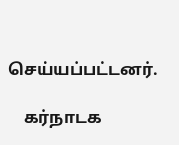செய்யப்பட்டனர்.

    கர்நாடக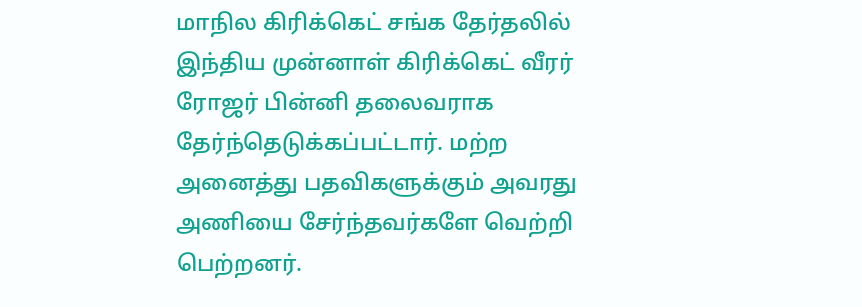மாநில கிரிக்கெட் சங்க தேர்தலில் இந்திய முன்னாள் கிரிக்கெட் வீரர் ரோஜர் பின்னி தலைவராக தேர்ந்தெடுக்கப்பட்டார். மற்ற அனைத்து பதவிகளுக்கும் அவரது அணியை சேர்ந்தவர்களே வெற்றி பெற்றனர்.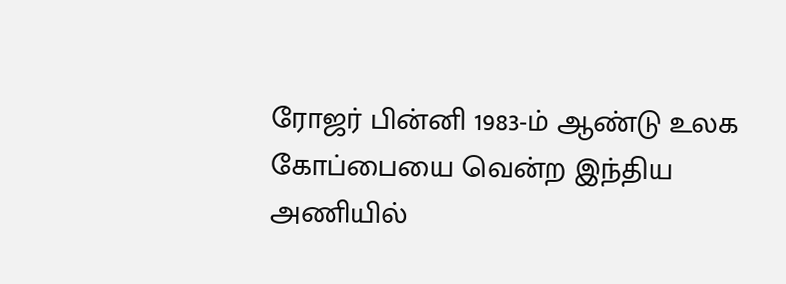ரோஜர் பின்னி 1983-ம் ஆண்டு உலக கோப்பையை வென்ற இந்திய அணியில்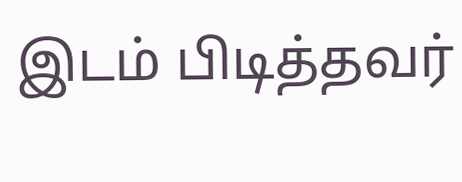இடம் பிடித்தவர்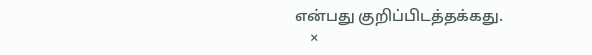என்பது குறிப்பிடத்தக்கது.
    ×